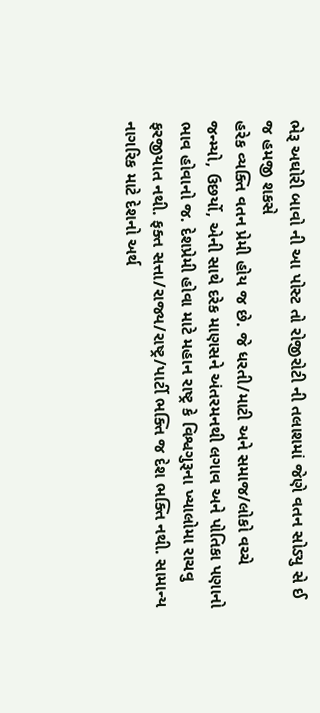ભેરૂ અઘોરી બાવો ની આ પોસ્ટ તો રોજીરોટી ની તલાશમાં જેણે વતન સોડ્યુ સે ઈ જ હમજી શકસે
હરેક વ્યક્તિ વતન પ્રેમી હોય જ છે. જે ધરતી/માટી અને સમાજ/લોકો વચ્ચે જન્મ્યો, ઉછર્યો, એની સાથે દરેક માણસને અંતરમનથી લગાવ અને પોતિકા પણાનો ભાવ હોવાનો જ. દેશપ્રેમી હોવા માટે મહાન રાષ્ટ્ર કે વિશ્વગુરૂના ખ્યાલોમા રાચવુ ફરજીયાત નથી. ફક્ત સત્તા/રાજ્ય/રાષ્ટ્ર/પાર્ટી ભક્તિ જ દેશ ભક્તિ નથી. સામાન્ય નાગરિક માટે દેશનો અર્થ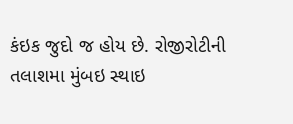કંઇક જુદો જ હોય છે. રોજીરોટીની તલાશમા મુંબઇ સ્થાઇ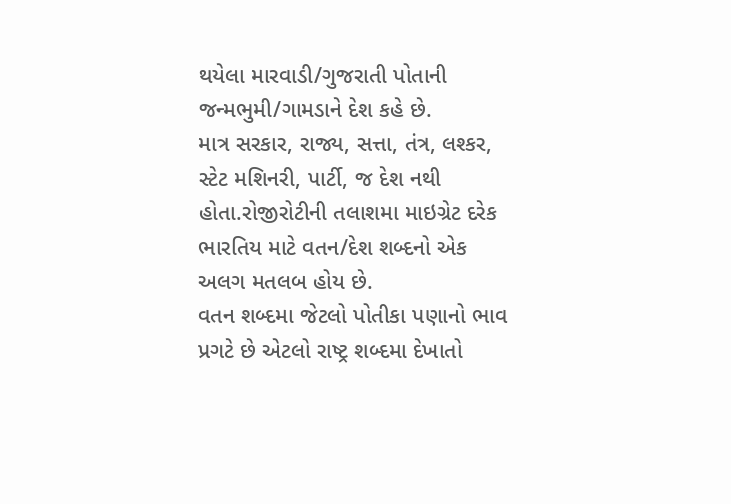થયેલા મારવાડી/ગુજરાતી પોતાની જન્મભુમી/ગામડાને દેશ કહે છે.
માત્ર સરકાર, રાજ્ય, સત્તા, તંત્ર, લશ્કર, સ્ટેટ મશિનરી, પાર્ટી, જ દેશ નથી હોતા.રોજીરોટીની તલાશમા માઇગ્રેટ દરેક ભારતિય માટે વતન/દેશ શબ્દનો એક અલગ મતલબ હોય છે.
વતન શબ્દમા જેટલો પોતીકા પણાનો ભાવ પ્રગટે છે એટલો રાષ્ટ્ર શબ્દમા દેખાતો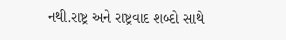નથી.રાષ્ટ્ર અને રાષ્ટ્રવાદ શબ્દો સાથે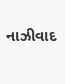નાઝીવાદ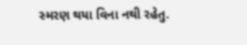સ્મરણ થયા વિના નથી રહેતુ.